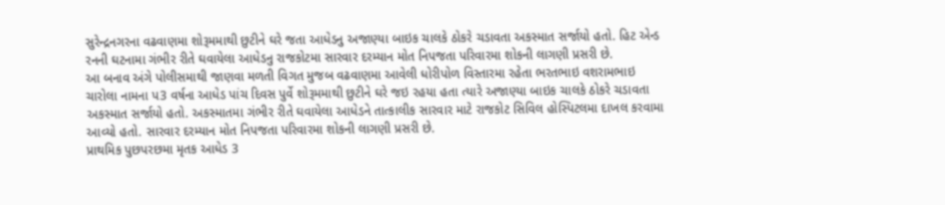સુરેન્દ્રનગરના વઢવાણમા શોરૂમમાથી છુટીને ઘરે જતા આધેડનુ અજાણ્યા બાઇક ચાલકે ઠોકરે ચડાવતા અકસ્માત સર્જાયો હતો. હિટ એન્ડ રનની ઘટનામા ગંભીર રીતે ઘવાયેલા આધેડનુ રાજકોટમા સારવાર દરમ્યાન મોત નિપજતા પરિવારમા શોકની લાગણી પ્રસરી છે.
આ બનાવ અંગે પોલીસમાથી જાણવા મળતી વિગત મુજબ વઢવાણમા આવેલી ધોરીપોળ વિસ્તારમા રહેતા ભરતભાઇ વશરામભાઇ ચારોલા નામના પ3 વર્ષના આધેડ પાંચ દિવસ પુર્વે શોરૂમમાથી છુટીને ઘરે જઇ રહયા હતા ત્યારે અજાણ્યા બાઇક ચાલકે ઠોકરે ચડાવતા અકસ્માત સર્જાયો હતો. અકસ્માતમા ગંભીર રીતે ઘવાયેલા આધેડને તાત્કાલીક સારવાર માટે રાજકોટ સિવિલ હોસ્પિટલમા દાખલ કરવામા આવ્યો હતો. સારવાર દરમ્યાન મોત નિપજતા પરિવારમા શોકની લાગણી પ્રસરી છે.
પ્રાથમિક પુછપરછમા મૃતક આધેડ 3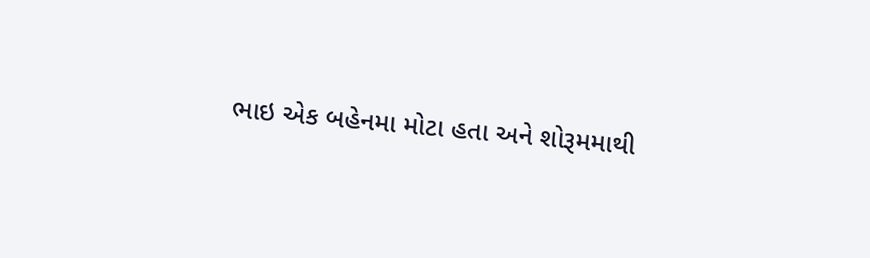ભાઇ એક બહેનમા મોટા હતા અને શોરૂમમાથી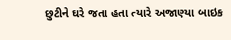છુટીને ઘરે જતા હતા ત્યારે અજાણ્યા બાઇક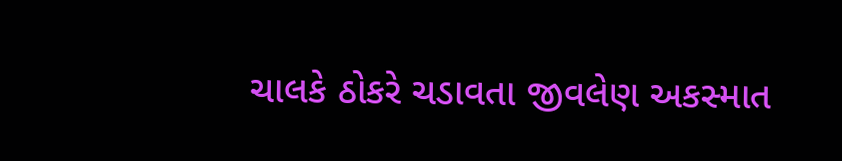ચાલકે ઠોકરે ચડાવતા જીવલેણ અકસ્માત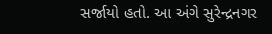સર્જાયો હતો. આ અંગે સુરેન્દ્રનગર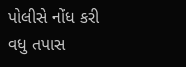પોલીસે નોંધ કરી વધુ તપાસ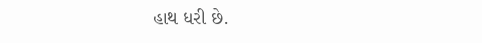હાથ ધરી છે.